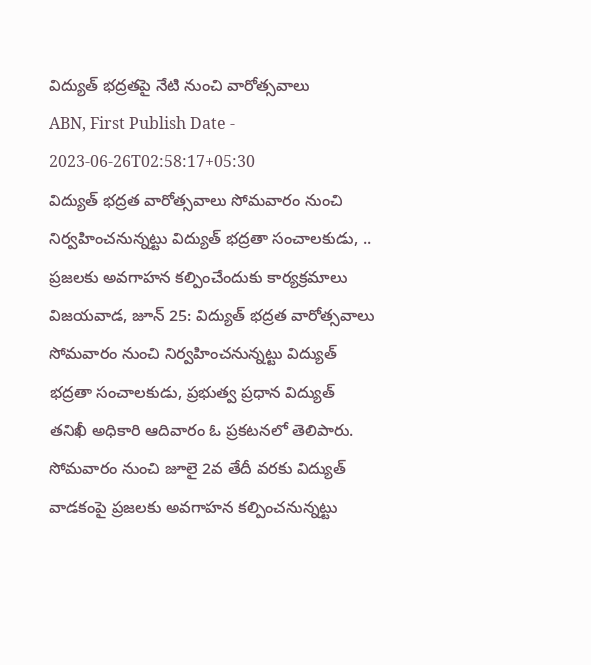విద్యుత్ భద్రతపై నేటి నుంచి వారోత్సవాలు
ABN, First Publish Date - 2023-06-26T02:58:17+05:30
విద్యుత్ భద్రత వారోత్సవాలు సోమవారం నుంచి నిర్వహించనున్నట్టు విద్యుత్ భద్రతా సంచాలకుడు, ..
ప్రజలకు అవగాహన కల్పించేందుకు కార్యక్రమాలు
విజయవాడ, జూన్ 25: విద్యుత్ భద్రత వారోత్సవాలు సోమవారం నుంచి నిర్వహించనున్నట్టు విద్యుత్ భద్రతా సంచాలకుడు, ప్రభుత్వ ప్రధాన విద్యుత్ తనిఖీ అధికారి ఆదివారం ఓ ప్రకటనలో తెలిపారు. సోమవారం నుంచి జూలై 2వ తేదీ వరకు విద్యుత్ వాడకంపై ప్రజలకు అవగాహన కల్పించనున్నట్టు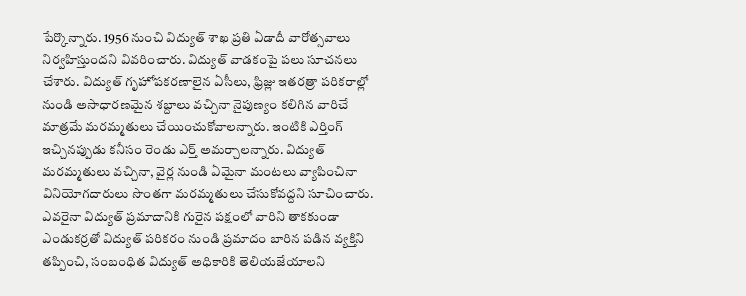పేర్కొన్నారు. 1956 నుంచి విద్యుత్ శాఖ ప్రతి ఏడాదీ వారోత్సవాలు నిర్వహిస్తుందని వివరించారు. విద్యుత్ వాడకంపై పలు సూచనలు చేశారు. విద్యుత్ గృహోపకరణాలైన ఏసీలు, ఫ్రిజ్లు ఇతరత్రా పరికరాల్లో నుండి అసాధారణమైన శబ్దాలు వచ్చినా నైపుణ్యం కలిగిన వారిచే మాత్రమే మరమ్మతులు చేయించుకోవాలన్నారు. ఇంటికి ఎర్తింగ్ ఇచ్చినప్పుడు కనీసం రెండు ఎర్త్ అమర్చాలన్నారు. విద్యుత్ మరమ్మతులు వచ్చినా, వైర్ల నుండి ఏమైనా మంటలు వ్యాపించినా వినియోగదారులు సొంతగా మరమ్మతులు చేసుకోవద్దని సూచించారు. ఎవరైనా విద్యుత్ ప్రమాదానికి గురైన పక్షంలో వారిని తాకకుండా ఎండుకర్రతో విద్యుత్ పరికరం నుండి ప్రమాదం బారిన పడిన వ్యక్తిని తప్పించి, సంబంధిత విద్యుత్ అధికారికి తెలియజేయాలని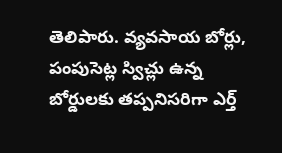తెలిపారు. వ్యవసాయ బోర్లు, పంపుసెట్ల స్విచ్లు ఉన్న బోర్డులకు తప్పనిసరిగా ఎర్త్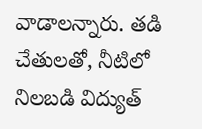వాడాలన్నారు. తడి చేతులతో, నీటిలో నిలబడి విద్యుత్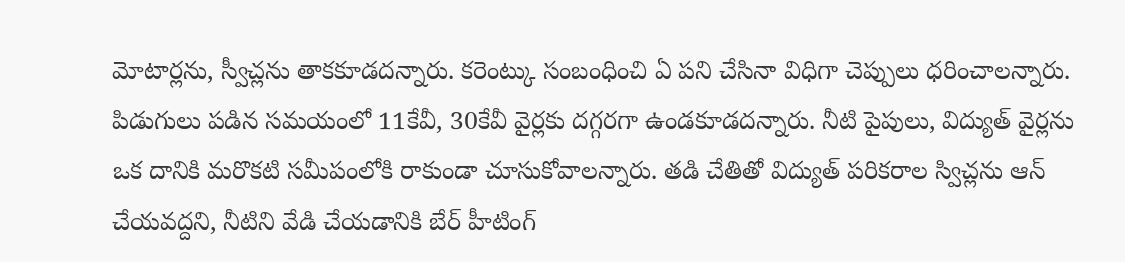మోటార్లను, స్వీచ్లను తాకకూడదన్నారు. కరెంట్కు సంబంధించి ఏ పని చేసినా విధిగా చెప్పులు ధరించాలన్నారు. పిడుగులు పడిన సమయంలో 11కేవీ, 30కేవీ వైర్లకు దగ్గరగా ఉండకూడదన్నారు. నీటి పైపులు, విద్యుత్ వైర్లను ఒక దానికి మరొకటి సమీపంలోకి రాకుండా చూసుకోవాలన్నారు. తడి చేతితో విద్యుత్ పరికరాల స్విచ్లను ఆన్ చేయవద్దని, నీటిని వేడి చేయడానికి బేర్ హీటింగ్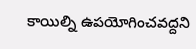కాయిల్ని ఉపయోగించవద్దని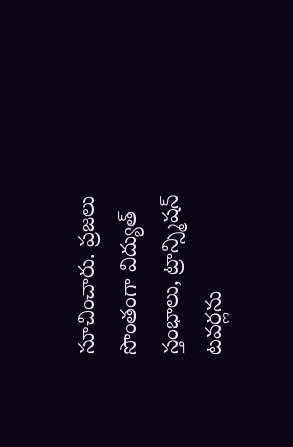సూచించారు. ప్రజలు సొంతంగా విద్యుత్ స్తంభాలు, ట్రాన్స్మిషన్ టవర్లను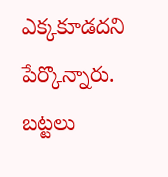ఎక్కకూడదని పేర్కొన్నారు. బట్టలు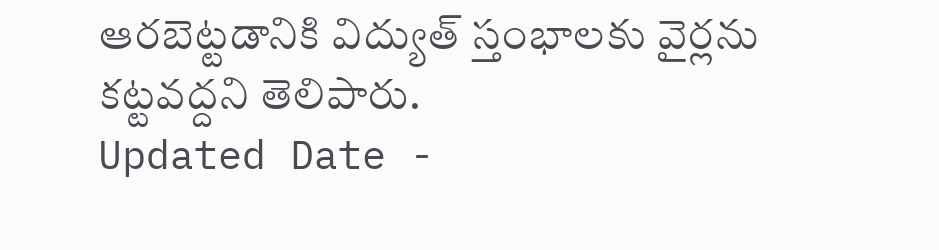ఆరబెట్టడానికి విద్యుత్ స్తంభాలకు వైర్లను కట్టవద్దని తెలిపారు.
Updated Date -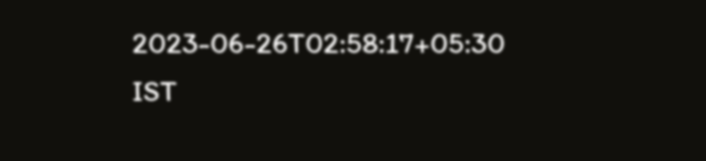2023-06-26T02:58:17+05:30 IST